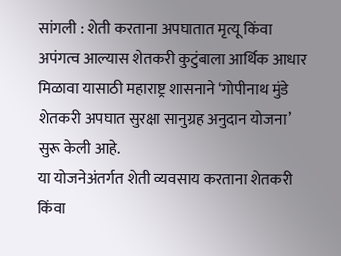सांगली : शेती करताना अपघातात मृत्यू किंवा अपंगत्व आल्यास शेतकरी कुटुंबाला आर्थिक आधार मिळावा यासाठी महाराष्ट्र शासनाने ‘गोपीनाथ मुंडे शेतकरी अपघात सुरक्षा सानुग्रह अनुदान योजना’ सुरू केली आहे.
या योजनेअंतर्गत शेती व्यवसाय करताना शेतकरी किंवा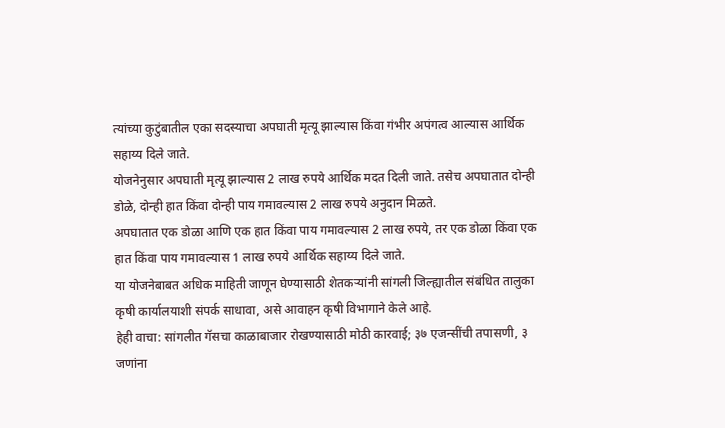त्यांच्या कुटुंबातील एका सदस्याचा अपघाती मृत्यू झाल्यास किंवा गंभीर अपंगत्व आल्यास आर्थिक सहाय्य दिले जाते.
योजनेनुसार अपघाती मृत्यू झाल्यास 2 लाख रुपये आर्थिक मदत दिली जाते. तसेच अपघातात दोन्ही डोळे, दोन्ही हात किंवा दोन्ही पाय गमावल्यास 2 लाख रुपये अनुदान मिळते.
अपघातात एक डोळा आणि एक हात किंवा पाय गमावल्यास 2 लाख रुपये, तर एक डोळा किंवा एक हात किंवा पाय गमावल्यास 1 लाख रुपये आर्थिक सहाय्य दिले जाते.
या योजनेबाबत अधिक माहिती जाणून घेण्यासाठी शेतकऱ्यांनी सांगली जिल्ह्यातील संबंधित तालुका कृषी कार्यालयाशी संपर्क साधावा, असे आवाहन कृषी विभागाने केले आहे.
हेही वाचा: सांगलीत गॅसचा काळाबाजार रोखण्यासाठी मोठी कारवाई; ३७ एजन्सींची तपासणी, ३ जणांना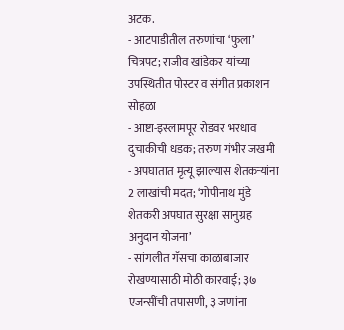अटक.
- आटपाडीतील तरुणांचा ‘फुला’ चित्रपट; राजीव खांडेकर यांच्या उपस्थितीत पोस्टर व संगीत प्रकाशन सोहळा
- आष्टा-इस्लामपूर रोडवर भरधाव दुचाकीची धडक; तरुण गंभीर जखमी
- अपघातात मृत्यू झाल्यास शेतकऱ्यांना 2 लाखांची मदत; ‘गोपीनाथ मुंडे शेतकरी अपघात सुरक्षा सानुग्रह अनुदान योजना’
- सांगलीत गॅसचा काळाबाजार रोखण्यासाठी मोठी कारवाई; ३७ एजन्सींची तपासणी, ३ जणांना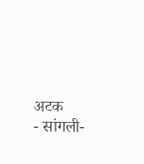अटक
- सांगली-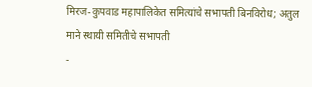मिरज-कुपवाड महापालिकेत समित्यांचे सभापती बिनविरोध; अतुल माने स्थायी समितीचे सभापती
-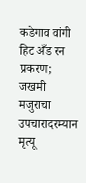कडेगाव वांगी हिट अँड रन प्रकरण; जखमी मजुराचा उपचारादरम्यान मृत्यू